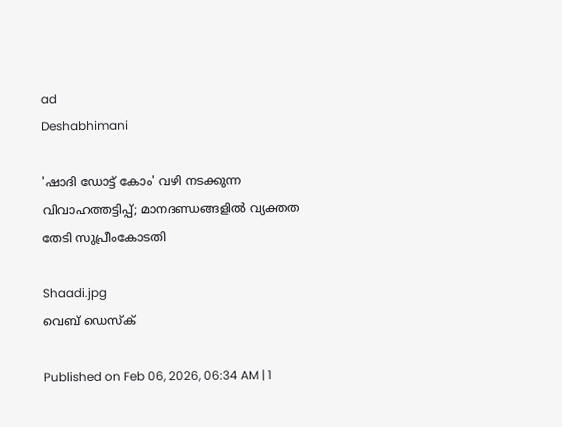ad
Deshabhimani

'ഷാദി ഡോട്ട് കോം' വഴി നടക്കുന്ന വിവാഹത്തട്ടിപ്പ്; മാനദണ്ഡങ്ങളിൽ വ്യക്തത തേടി സുപ്രീംകോടതി

Shaadi.jpg
വെബ് ഡെസ്ക്

Published on Feb 06, 2026, 06:34 AM | 1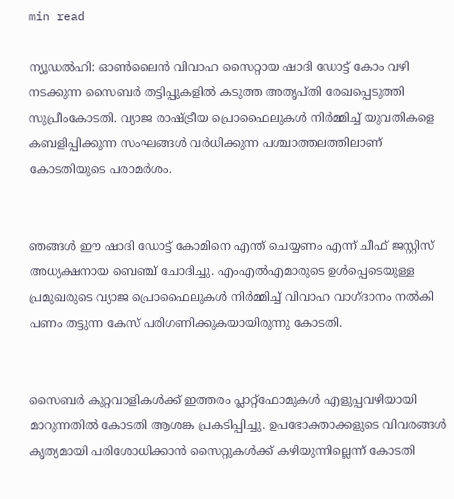min read

ന്യൂഡൽഹി: ഓൺലൈൻ വിവാഹ സൈറ്റായ ഷാദി ഡോട്ട് കോം വഴി നടക്കുന്ന സൈബർ തട്ടിപ്പുകളിൽ കടുത്ത അതൃപ്തി രേഖപ്പെടുത്തി സുപ്രീംകോടതി. വ്യാജ രാഷ്ട്രീയ പ്രൊഫൈലുകൾ നിർമ്മിച്ച് യുവതികളെ കബളിപ്പിക്കുന്ന സംഘങ്ങൾ വർധിക്കുന്ന പശ്ചാത്തലത്തിലാണ് കോടതിയുടെ പരാമർശം.


ഞങ്ങൾ ഈ ഷാദി ഡോട്ട് കോമിനെ എന്ത് ചെയ്യണം എന്ന് ചീഫ് ജസ്റ്റിസ് അധ്യക്ഷനായ ബെഞ്ച് ചോദിച്ചു. എംഎൽഎമാരുടെ ഉൾപ്പെടെയുള്ള പ്രമുഖരുടെ വ്യാജ പ്രൊഫൈലുകൾ നിർമ്മിച്ച് വിവാഹ വാഗ്ദാനം നൽകി പണം തട്ടുന്ന കേസ് പരിഗണിക്കുകയായിരുന്നു കോടതി.


സൈബർ കുറ്റവാളികൾക്ക് ഇത്തരം പ്ലാറ്റ്‌ഫോമുകൾ എളുപ്പവഴിയായി മാറുന്നതിൽ കോടതി ആശങ്ക പ്രകടിപ്പിച്ചു. ഉപഭോക്താക്കളുടെ വിവരങ്ങൾ കൃത്യമായി പരിശോധിക്കാൻ സൈറ്റുകൾക്ക് കഴിയുന്നില്ലെന്ന് കോടതി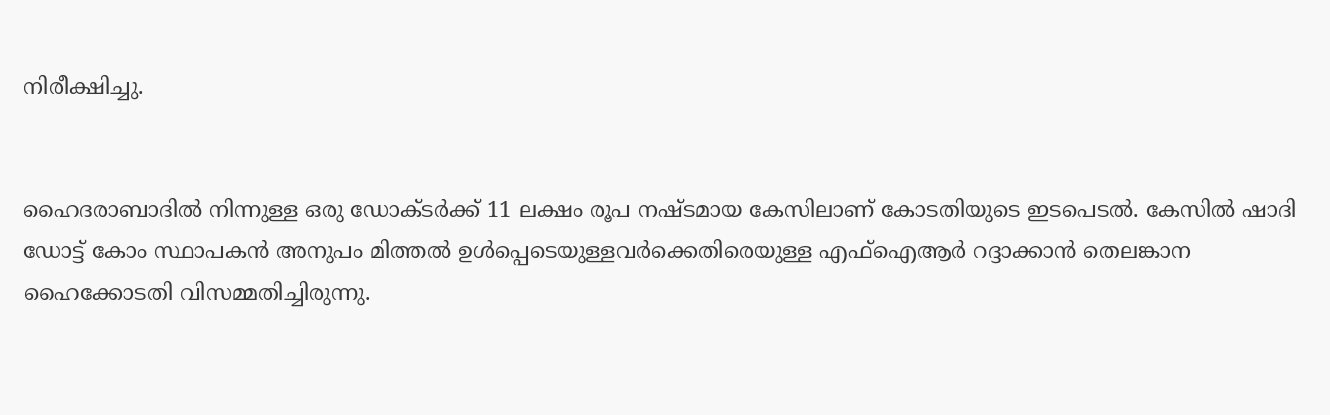നിരീക്ഷിച്ചു.


ഹൈദരാബാദിൽ നിന്നുള്ള ഒരു ഡോക്ടർക്ക് 11 ലക്ഷം രൂപ നഷ്ടമായ കേസിലാണ് കോടതിയുടെ ഇടപെടൽ. കേസിൽ ഷാദി ഡോട്ട് കോം സ്ഥാപകൻ അനുപം മിത്തൽ ഉൾപ്പെടെയുള്ളവർക്കെതിരെയുള്ള എഫ്ഐആർ റദ്ദാക്കാൻ തെലങ്കാന ഹൈക്കോടതി വിസമ്മതിച്ചിരുന്നു.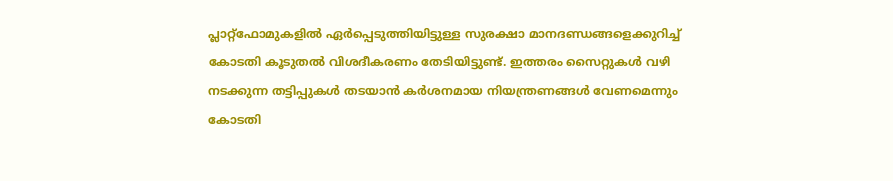പ്ലാറ്റ്‌ഫോമുകളിൽ ഏർപ്പെടുത്തിയിട്ടുള്ള സുരക്ഷാ മാനദണ്ഡങ്ങളെക്കുറിച്ച് കോടതി കൂടുതൽ വിശദീകരണം തേടിയിട്ടുണ്ട്. ഇത്തരം സൈറ്റുകൾ വഴി നടക്കുന്ന തട്ടിപ്പുകൾ തടയാൻ കർശനമായ നിയന്ത്രണങ്ങൾ വേണമെന്നും കോടതി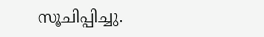സൂചിപ്പിച്ചു.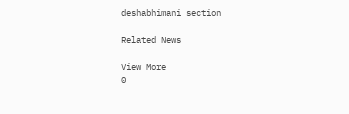deshabhimani section

Related News

View More
0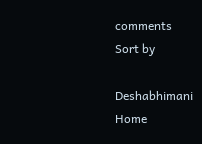comments
Sort by

Deshabhimani
Home